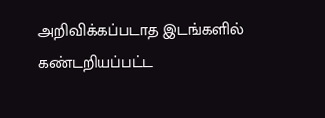அறிவிக்கப்படாத இடங்களில் கண்டறியப்பட்ட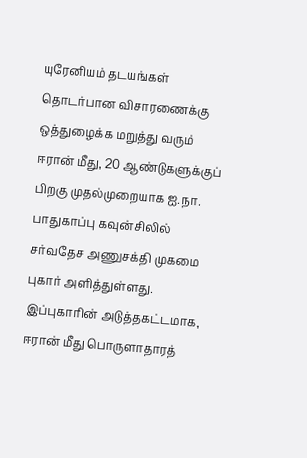யுரேனியம் தடயங்கள் தொடர்பான விசாரணைக்கு ஒத்துழைக்க மறுத்து வரும் ஈரான் மீது, 20 ஆண்டுகளுக்குப் பிறகு முதல்முறையாக ஐ.நா. பாதுகாப்பு கவுன்சிலில் சர்வதேச அணுசக்தி முகமை புகார் அளித்துள்ளது. இப்புகாரின் அடுத்தகட்டமாக, ஈரான் மீது பொருளாதாரத்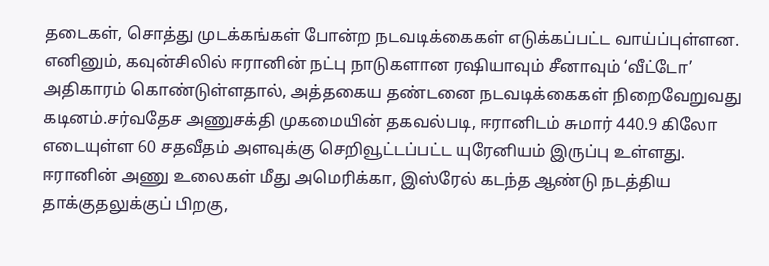தடைகள், சொத்து முடக்கங்கள் போன்ற நடவடிக்கைகள் எடுக்கப்பட்ட வாய்ப்புள்ளன. எனினும், கவுன்சிலில் ஈரானின் நட்பு நாடுகளான ரஷியாவும் சீனாவும் ‘வீட்டோ’ அதிகாரம் கொண்டுள்ளதால், அத்தகைய தண்டனை நடவடிக்கைகள் நிறைவேறுவது கடினம்.சர்வதேச அணுசக்தி முகமையின் தகவல்படி, ஈரானிடம் சுமார் 440.9 கிலோ எடையுள்ள 60 சதவீதம் அளவுக்கு செறிவூட்டப்பட்ட யுரேனியம் இருப்பு உள்ளது. ஈரானின் அணு உலைகள் மீது அமெரிக்கா, இஸ்ரேல் கடந்த ஆண்டு நடத்திய தாக்குதலுக்குப் பிறகு,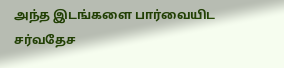அந்த இடங்களை பார்வையிட சர்வதேச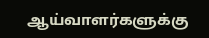ஆய்வாளர்களுக்கு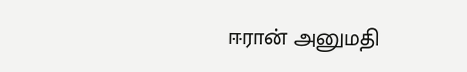ஈரான் அனுமதி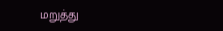மறுத்து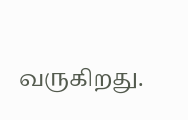வருகிறது.